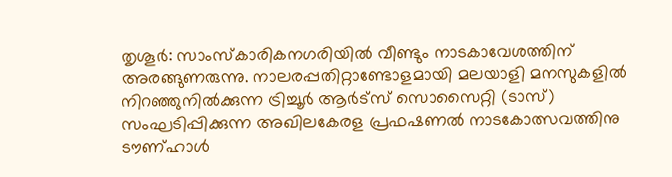തൃശൂർ: സാംസ്കാരികനഗരിയിൽ വീണ്ടും നാടകാവേശത്തിന് അരങ്ങുണരുന്നു. നാലരപ്പതിറ്റാണ്ടോളമായി മലയാളി മനസുകളിൽ നിറഞ്ഞുനിൽക്കുന്ന ട്രിച്ചൂർ ആർട്സ് സൊസൈറ്റി (ടാസ്) സംഘടിപ്പിക്കുന്ന അഖിലകേരള പ്രഫഷണൽ നാടകോത്സവത്തിനു ടൗണ്ഹാൾ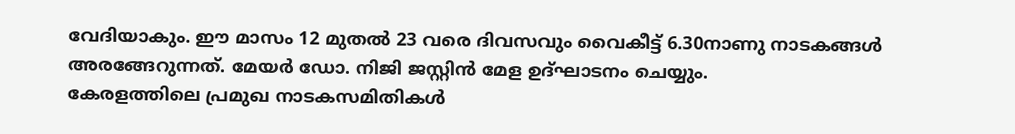വേദിയാകും. ഈ മാസം 12 മുതൽ 23 വരെ ദിവസവും വൈകീട്ട് 6.30നാണു നാടകങ്ങൾ അരങ്ങേറുന്നത്. മേയർ ഡോ. നിജി ജസ്റ്റിൻ മേള ഉദ്ഘാടനം ചെയ്യും.
കേരളത്തിലെ പ്രമുഖ നാടകസമിതികൾ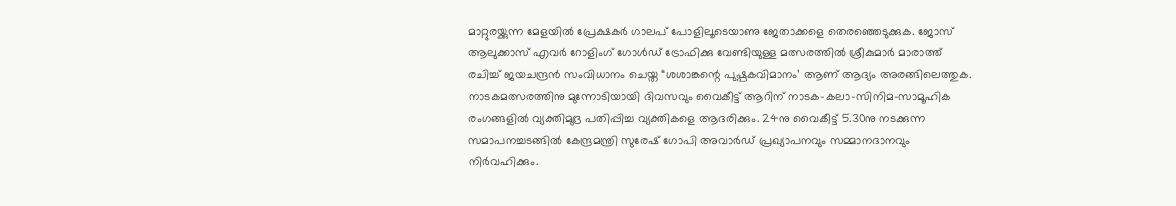മാറ്റുരയ്ക്കുന്ന മേളയിൽ പ്രേക്ഷകർ ഗാലപ് പോളിലൂടെയാണു ജേതാക്കളെ തെരഞ്ഞെടുക്കുക. ജോസ് ആലുക്കാസ് എവർ റോളിംഗ് ഗോൾഡ് ട്രോഫിക്കു വേണ്ടിയുള്ള മത്സരത്തിൽ ശ്രീകുമാർ മാരാത്ത് രചിച്ച് ജയചന്ദ്രൻ സംവിധാനം ചെയ്ത “ശശാങ്കന്റെ പുഷ്പകവിമാനം’ ആണ് ആദ്യം അരങ്ങിലെത്തുക.
നാടകമത്സരത്തിനു മുന്നോടിയായി ദിവസവും വൈകീട്ട് ആറിന് നാടക-കലാ-സിനിമ-സാമൂഹിക രംഗങ്ങളിൽ വ്യക്തിമുദ്ര പതിപ്പിച്ച വ്യക്തികളെ ആദരിക്കും. 24നു വൈകീട്ട് 5.30നു നടക്കുന്ന സമാപനച്ചടങ്ങിൽ കേന്ദ്രമന്ത്രി സുരേഷ് ഗോപി അവാർഡ് പ്രഖ്യാപനവും സമ്മാനദാനവും നിർവഹിക്കും.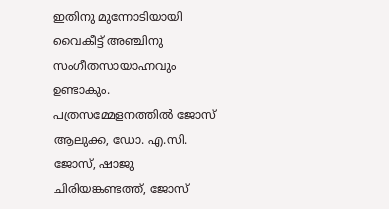ഇതിനു മുന്നോടിയായി വൈകീട്ട് അഞ്ചിനു സംഗീതസായാഹ്നവും ഉണ്ടാകും.
പത്രസമ്മേളനത്തിൽ ജോസ് ആലുക്ക, ഡോ. എ.സി. ജോസ്, ഷാജു ചിരിയങ്കണ്ടത്ത്, ജോസ്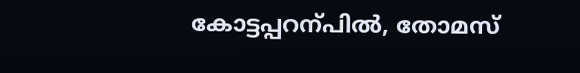കോട്ടപ്പറന്പിൽ, തോമസ്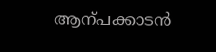ആന്പക്കാടൻ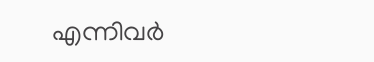എന്നിവർ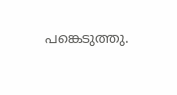പങ്കെടുത്തു.